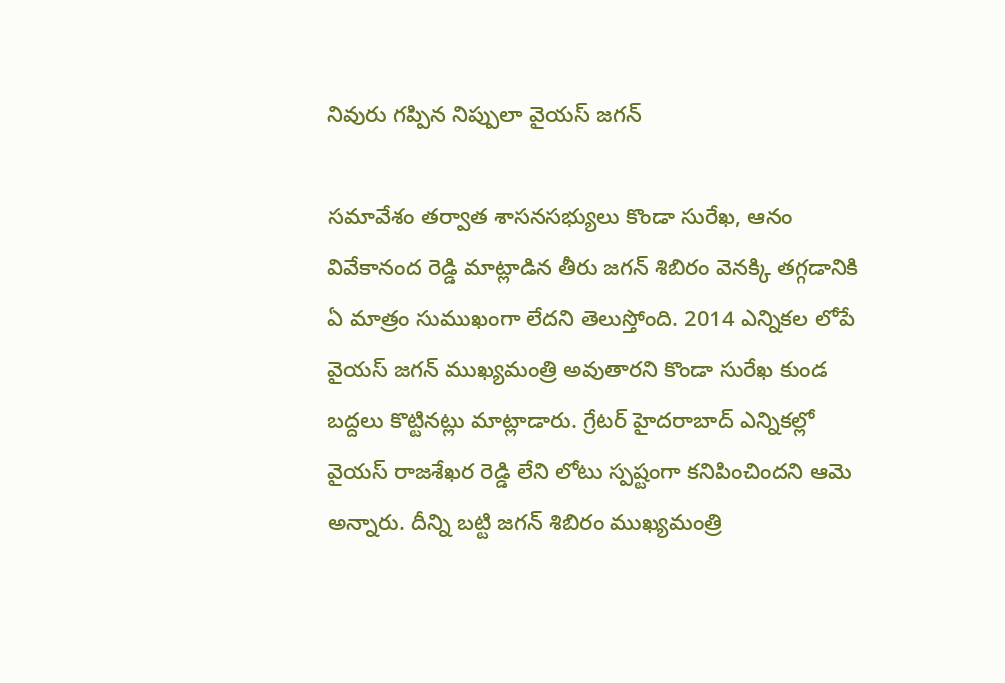నివురు గప్పిన నిప్పులా వైయస్ జగన్

సమావేశం తర్వాత శాసనసభ్యులు కొండా సురేఖ, ఆనం వివేకానంద రెడ్డి మాట్లాడిన తీరు జగన్ శిబిరం వెనక్కి తగ్గడానికి ఏ మాత్రం సుముఖంగా లేదని తెలుస్తోంది. 2014 ఎన్నికల లోపే వైయస్ జగన్ ముఖ్యమంత్రి అవుతారని కొండా సురేఖ కుండ బద్దలు కొట్టినట్లు మాట్లాడారు. గ్రేటర్ హైదరాబాద్ ఎన్నికల్లో వైయస్ రాజశేఖర రెడ్డి లేని లోటు స్పష్టంగా కనిపించిందని ఆమె అన్నారు. దీన్ని బట్టి జగన్ శిబిరం ముఖ్యమంత్రి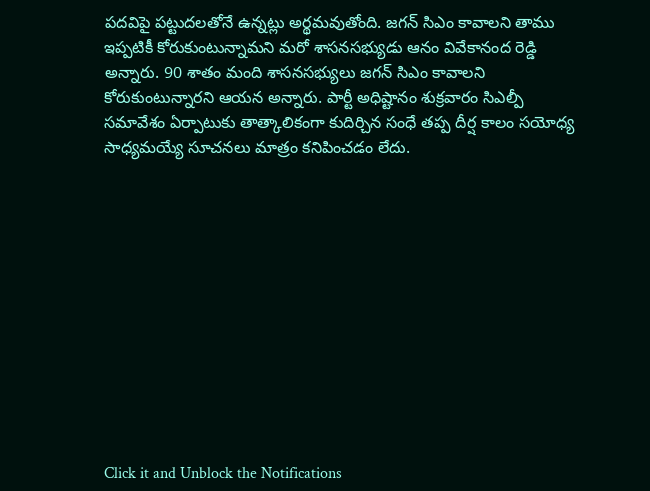పదవిపై పట్టుదలతోనే ఉన్నట్లు అర్థమవుతోంది. జగన్ సిఎం కావాలని తాము ఇప్పటికీ కోరుకుంటున్నామని మరో శాసనసభ్యుడు ఆనం వివేకానంద రెడ్డి అన్నారు. 90 శాతం మంది శాసనసభ్యులు జగన్ సిఎం కావాలని కోరుకుంటున్నారని ఆయన అన్నారు. పార్టీ అధిష్టానం శుక్రవారం సిఎల్పీ సమావేశం ఏర్పాటుకు తాత్కాలికంగా కుదిర్చిన సంధే తప్ప దీర్ష కాలం సయోధ్య సాధ్యమయ్యే సూచనలు మాత్రం కనిపించడం లేదు.












Click it and Unblock the Notifications